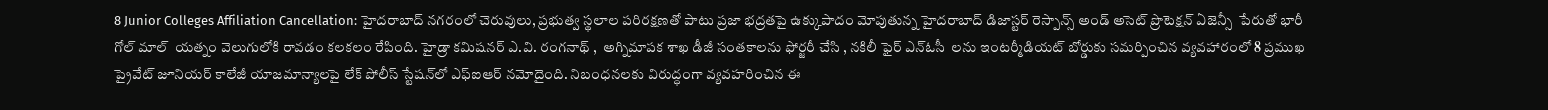8 Junior Colleges Affiliation Cancellation: హైదరాబాద్ నగరంలో చెరువులు, ప్రభుత్వ స్థలాల పరిరక్షణతో పాటు ప్రజా భద్రతపై ఉక్కుపాదం మోపుతున్న హైదరాబాద్ డిజాస్టర్ రెస్పాన్స్ అండ్ అసెట్ ప్రొటెక్షన్ ఏజెన్సీ  పేరుతో భారీ గోల్ మాల్  యత్నం వెలుగులోకి రావడం కలకలం రేపింది. హైడ్రా కమిషనర్ ఎ.వి. రంగనాథ్ ,  అగ్నిమాపక శాఖ డీజీ సంతకాలను ఫోర్జరీ చేసి , నకిలీ ఫైర్ ఎన్‌ఓసీ  లను ఇంటర్మీడియట్ బోర్డుకు సమర్పించిన వ్యవహారంలో 8 ప్రముఖ ప్రైవేట్ జూనియర్ కాలేజీ యాజమాన్యాలపై లేక్ పోలీస్ స్టేషన్‌లో ఎఫ్‌ఐఆర్ నమోదైంది. నిబంధనలకు విరుద్ధంగా వ్యవహరించిన ఈ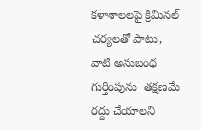కళాశాలలపై క్రిమినల్ చర్యలతో పాటు, వాటి అనుబంధ గుర్తింపును  తక్షణమే రద్దు చేయాలని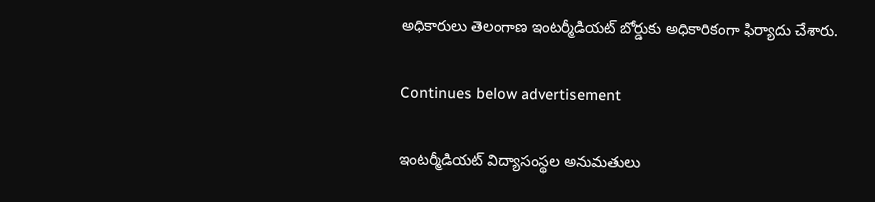అధికారులు తెలంగాణ ఇంటర్మీడియట్ బోర్డుకు అధికారికంగా ఫిర్యాదు చేశారు.

Continues below advertisement

ఇంటర్మీడియట్ విద్యాసంస్థల అనుమతులు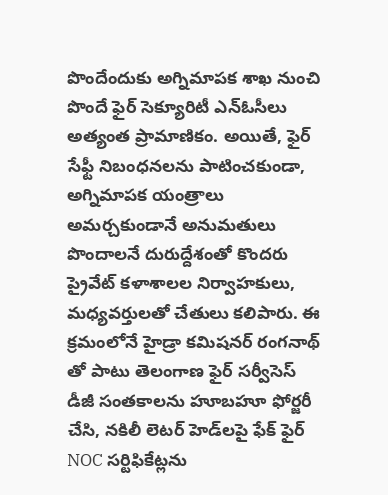పొందేందుకు అగ్నిమాపక శాఖ నుంచి పొందే ఫైర్ సెక్యూరిటీ ఎన్ఓసీలు అత్యంత ప్రామాణికం. అయితే, ఫైర్ సేఫ్టీ నిబంధనలను పాటించకుండా, అగ్నిమాపక యంత్రాలు అమర్చకుండానే అనుమతులు పొందాలనే దురుద్దేశంతో కొందరు ప్రైవేట్ కళాశాలల నిర్వాహకులు, మధ్యవర్తులతో చేతులు కలిపారు. ఈ క్రమంలోనే హైడ్రా కమిషనర్ రంగనాథ్ తో పాటు తెలంగాణ ఫైర్ సర్వీసెస్ డీజీ సంతకాలను హూబహూ ఫోర్జరీ చేసి, నకిలీ లెటర్ హెడ్‌లపై ఫేక్ ఫైర్ NOC సర్టిఫికేట్లను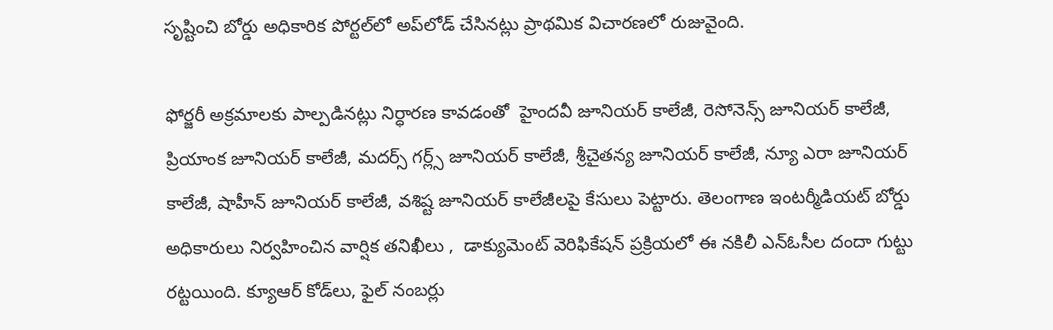సృష్టించి బోర్డు అధికారిక పోర్టల్‌లో అప్‌లోడ్ చేసినట్లు ప్రాథమిక విచారణలో రుజువైంది.

ఫోర్జరీ అక్రమాలకు పాల్పడినట్లు నిర్ధారణ కావడంతో  హైందవీ జూనియర్ కాలేజీ, రెసోనెన్స్ జూనియర్ కాలేజీ, ప్రియాంక జూనియర్ కాలేజీ, మదర్స్ గర్ల్స్ జూనియర్ కాలేజీ, శ్రీచైతన్య జూనియర్ కాలేజీ, న్యూ ఎరా జూనియర్ కాలేజీ, షాహీన్ జూనియర్ కాలేజీ, వశిష్ట జూనియర్ కాలేజీలపై కేసులు పెట్టారు. తెలంగాణ ఇంటర్మీడియట్ బోర్డు అధికారులు నిర్వహించిన వార్షిక తనిఖీలు ,  డాక్యుమెంట్ వెరిఫికేషన్ ప్రక్రియలో ఈ నకిలీ ఎన్‌ఓసీల దందా గుట్టు రట్టయింది. క్యూఆర్ కోడ్‌లు, ఫైల్ నంబర్లు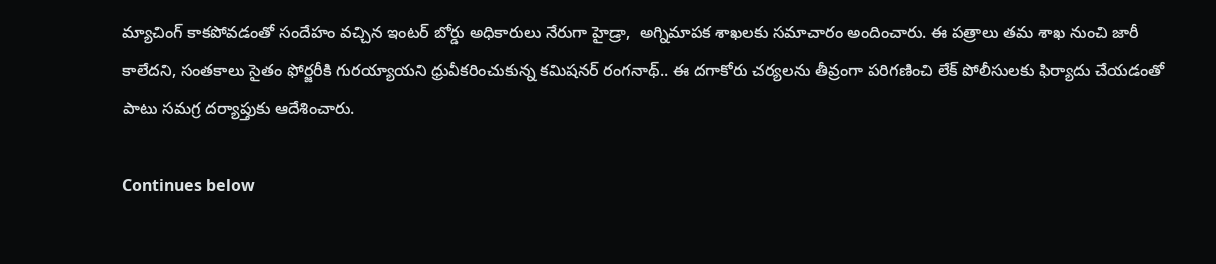మ్యాచింగ్ కాకపోవడంతో సందేహం వచ్చిన ఇంటర్ బోర్డు అధికారులు నేరుగా హైడ్రా,  అగ్నిమాపక శాఖలకు సమాచారం అందించారు. ఈ పత్రాలు తమ శాఖ నుంచి జారీ కాలేదని, సంతకాలు సైతం ఫోర్జరీకి గురయ్యాయని ధ్రువీకరించుకున్న కమిషనర్ రంగనాథ్.. ఈ దగాకోరు చర్యలను తీవ్రంగా పరిగణించి లేక్ పోలీసులకు ఫిర్యాదు చేయడంతో పాటు సమగ్ర దర్యాప్తుకు ఆదేశించారు.

Continues below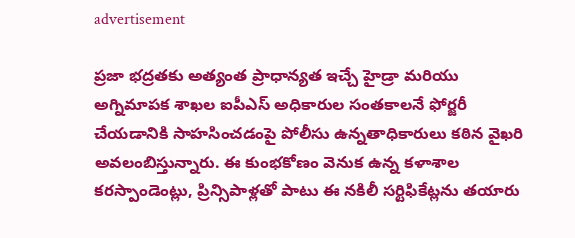advertisement

ప్రజా భద్రతకు అత్యంత ప్రాధాన్యత ఇచ్చే హైడ్రా మరియు అగ్నిమాపక శాఖల ఐపీఎస్ అధికారుల సంతకాలనే ఫోర్జరీ చేయడానికి సాహసించడంపై పోలీసు ఉన్నతాధికారులు కఠిన వైఖరి అవలంబిస్తున్నారు. ఈ కుంభకోణం వెనుక ఉన్న కళాశాల కరస్పాండెంట్లు, ప్రిన్సిపాళ్లతో పాటు ఈ నకిలీ సర్టిఫికేట్లను తయారు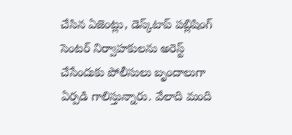చేసిన ఏజెంట్లు, డెస్క్‌టాప్ పబ్లిషింగ్  సెంటర్ నిర్వాహకులను అరెస్ట్ చేసేందుకు పోలీసులు బృందాలుగా ఏర్పడి గాలిస్తున్నారు. వేలాది మంది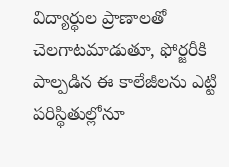విద్యార్థుల ప్రాణాలతో చెలగాటమాడుతూ, ఫోర్జరీకి పాల్పడిన ఈ కాలేజీలను ఎట్టి పరిస్థితుల్లోనూ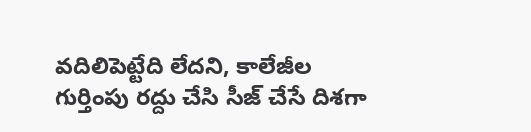వదిలిపెట్టేది లేదని, కాలేజీల గుర్తింపు రద్దు చేసి సీజ్ చేసే దిశగా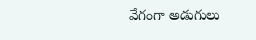వేగంగా అడుగులు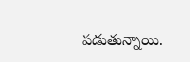పడుతున్నాయి.